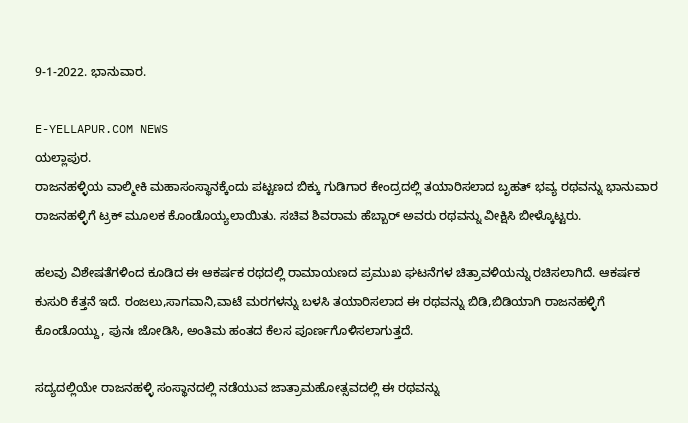9-1-2022. ಭಾನುವಾರ.

E-YELLAPUR.COM NEWS
ಯಲ್ಲಾಪುರ.
ರಾಜನಹಳ್ಳಿಯ ವಾಲ್ಮೀಕಿ ಮಹಾಸಂಸ್ಥಾನಕ್ಕೆಂದು ಪಟ್ಟಣದ ಬಿಕ್ಕು ಗುಡಿಗಾರ ಕೇಂದ್ರದಲ್ಲಿ ತಯಾರಿಸಲಾದ ಬೃಹತ್ ಭವ್ಯ ರಥವನ್ನು ಭಾನುವಾರ ರಾಜನಹಳ್ಳಿಗೆ ಟ್ರಕ್ ಮೂಲಕ ಕೊಂಡೊಯ್ಯಲಾಯಿತು. ಸಚಿವ ಶಿವರಾಮ ಹೆಬ್ಬಾರ್ ಅವರು ರಥವನ್ನು ವೀಕ್ಷಿಸಿ ಬೀಳ್ಕೊಟ್ಟರು.

ಹಲವು ವಿಶೇಷತೆಗಳಿಂದ ಕೂಡಿದ ಈ ಆಕರ್ಷಕ ರಥದಲ್ಲಿ ರಾಮಾಯಣದ ಪ್ರಮುಖ ಘಟನೆಗಳ ಚಿತ್ರಾವಳಿಯನ್ನು ರಚಿಸಲಾಗಿದೆ. ಆಕರ್ಷಕ ಕುಸುರಿ ಕೆತ್ತನೆ ಇದೆ. ರಂಜಲು,ಸಾಗವಾನಿ,ವಾಟೆ ಮರಗಳನ್ನು ಬಳಸಿ ತಯಾರಿಸಲಾದ ಈ ರಥವನ್ನು ಬಿಡಿ,ಬಿಡಿಯಾಗಿ ರಾಜನಹಳ್ಳಿಗೆ ಕೊಂಡೊಯ್ದು, ಪುನಃ ಜೋಡಿಸಿ, ಅಂತಿಮ ಹಂತದ ಕೆಲಸ ಪೂರ್ಣಗೊಳಿಸಲಾಗುತ್ತದೆ.

ಸದ್ಯದಲ್ಲಿಯೇ ರಾಜನಹಳ್ಳಿ ಸಂಸ್ಥಾನದಲ್ಲಿ ನಡೆಯುವ ಜಾತ್ರಾಮಹೋತ್ಸವದಲ್ಲಿ ಈ ರಥವನ್ನು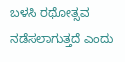ಬಳಸಿ ರಥೋತ್ಸವ ನಡೆಸಲಾಗುತ್ತದೆ ಎಂದು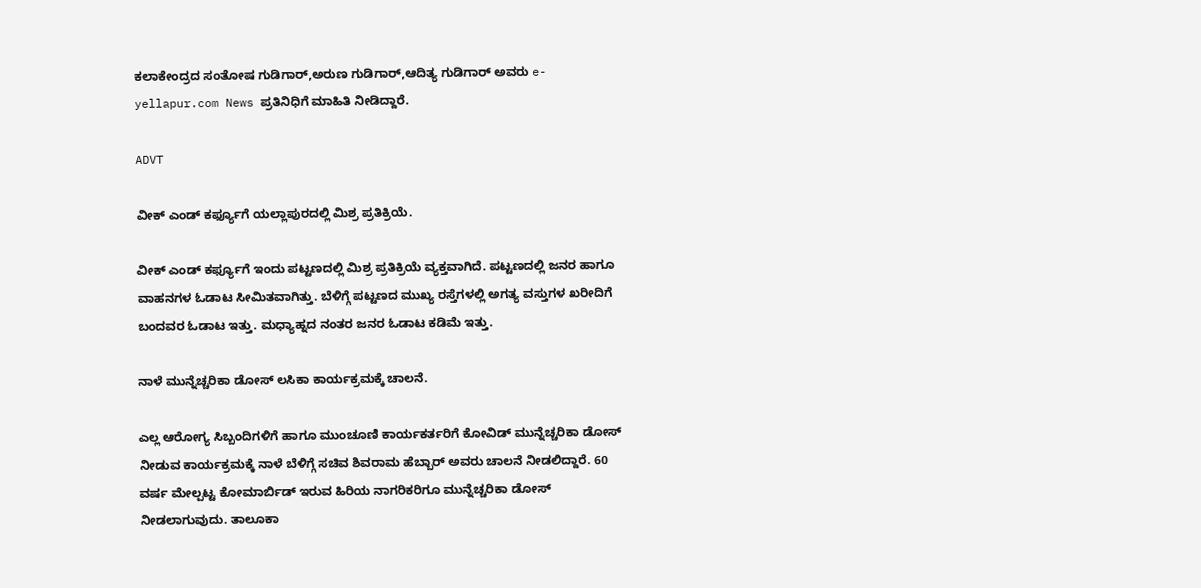ಕಲಾಕೇಂದ್ರದ ಸಂತೋಷ ಗುಡಿಗಾರ್,ಅರುಣ ಗುಡಿಗಾರ್,ಆದಿತ್ಯ ಗುಡಿಗಾರ್ ಅವರು e-yellapur.com News ಪ್ರತಿನಿಧಿಗೆ ಮಾಹಿತಿ ನೀಡಿದ್ದಾರೆ.

ADVT

ವೀಕ್ ಎಂಡ್ ಕರ್ಫ್ಯೂಗೆ ಯಲ್ಲಾಪುರದಲ್ಲಿ ಮಿಶ್ರ ಪ್ರತಿಕ್ರಿಯೆ.

ವೀಕ್ ಎಂಡ್ ಕರ್ಫ್ಯೂಗೆ ಇಂದು ಪಟ್ಟಣದಲ್ಲಿ ಮಿಶ್ರ ಪ್ರತಿಕ್ರಿಯೆ ವ್ಯಕ್ತವಾಗಿದೆ. ಪಟ್ಟಣದಲ್ಲಿ ಜನರ ಹಾಗೂ ವಾಹನಗಳ ಓಡಾಟ ಸೀಮಿತವಾಗಿತ್ತು. ಬೆಳಿಗ್ಗೆ ಪಟ್ಟಣದ ಮುಖ್ಯ ರಸ್ತೆಗಳಲ್ಲಿ ಅಗತ್ಯ ವಸ್ತುಗಳ ಖರೀದಿಗೆ ಬಂದವರ ಓಡಾಟ ಇತ್ತು. ಮಧ್ಯಾಹ್ನದ ನಂತರ ಜನರ ಓಡಾಟ ಕಡಿಮೆ ಇತ್ತು.

ನಾಳೆ ಮುನ್ನೆಚ್ಚರಿಕಾ ಡೋಸ್ ಲಸಿಕಾ ಕಾರ್ಯಕ್ರಮಕ್ಕೆ ಚಾಲನೆ.

ಎಲ್ಲ ಆರೋಗ್ಯ ಸಿಬ್ಬಂದಿಗಳಿಗೆ ಹಾಗೂ ಮುಂಚೂಣಿ ಕಾರ್ಯಕರ್ತರಿಗೆ ಕೋವಿಡ್ ಮುನ್ನೆಚ್ಚರಿಕಾ ಡೋಸ್ ನೀಡುವ ಕಾರ್ಯಕ್ರಮಕ್ಕೆ ನಾಳೆ ಬೆಳಿಗ್ಗೆ ಸಚಿವ ಶಿವರಾಮ ಹೆಬ್ಬಾರ್ ಅವರು ಚಾಲನೆ ನೀಡಲಿದ್ದಾರೆ. 60 ವರ್ಷ ಮೇಲ್ಪಟ್ಟ ಕೋಮಾರ್ಬಿಡ್ ಇರುವ ಹಿರಿಯ ನಾಗರಿಕರಿಗೂ ಮುನ್ನೆಚ್ಚರಿಕಾ ಡೋಸ್ ನೀಡಲಾಗುವುದು. ತಾಲೂಕಾ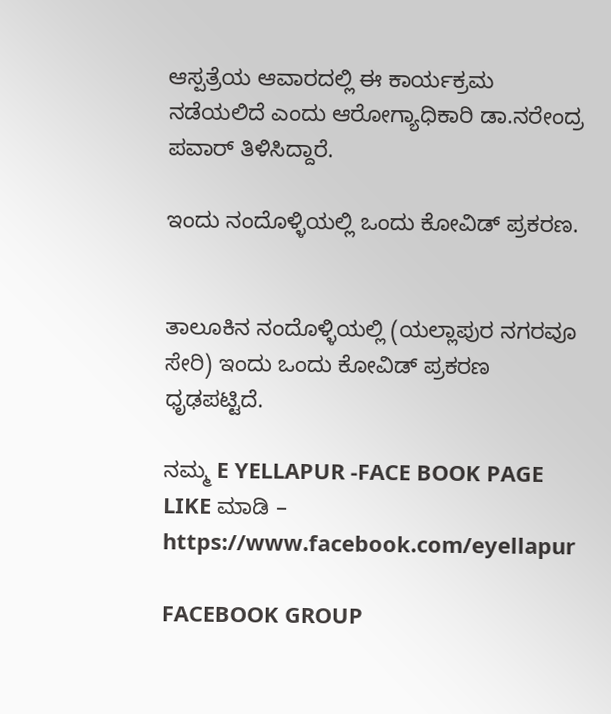ಆಸ್ಪತ್ರೆಯ ಆವಾರದಲ್ಲಿ ಈ ಕಾರ್ಯಕ್ರಮ ನಡೆಯಲಿದೆ ಎಂದು ಆರೋಗ್ಯಾಧಿಕಾರಿ ಡಾ.ನರೇಂದ್ರ ಪವಾರ್ ತಿಳಿಸಿದ್ದಾರೆ.

ಇಂದು ನಂದೊಳ್ಳಿಯಲ್ಲಿ ಒಂದು ಕೋವಿಡ್ ಪ್ರಕರಣ.


ತಾಲೂಕಿನ ನಂದೊಳ್ಳಿಯಲ್ಲಿ (ಯಲ್ಲಾಪುರ ನಗರವೂ ಸೇರಿ) ಇಂದು ಒಂದು ಕೋವಿಡ್ ಪ್ರಕರಣ ಧೃಢಪಟ್ಟಿದೆ.

ನಮ್ಮ E YELLAPUR -FACE BOOK PAGE LIKE ಮಾಡಿ – https://www.facebook.com/eyellapur

FACEBOOK GROUP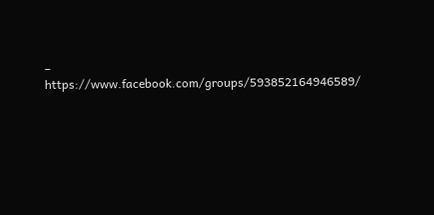– https://www.facebook.com/groups/593852164946589/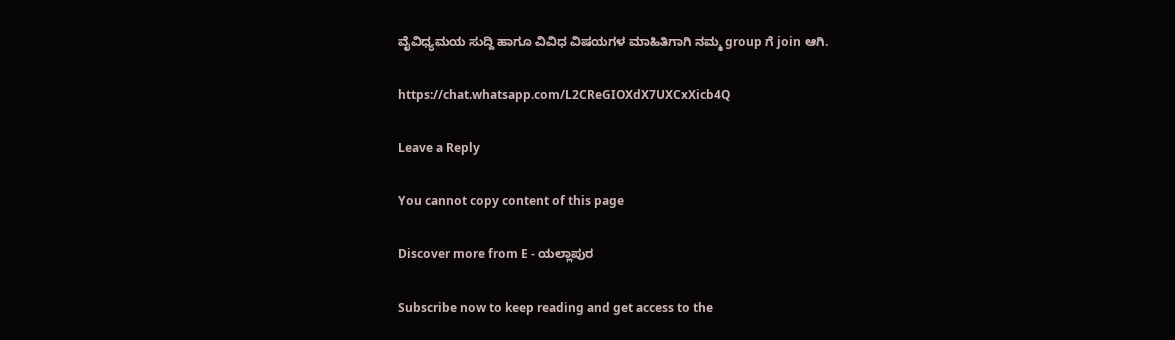ವೈವಿಧ್ಯಮಯ ಸುದ್ದಿ ಹಾಗೂ ವಿವಿಧ ವಿಷಯಗಳ ಮಾಹಿತಿಗಾಗಿ ನಮ್ಮ group ಗೆ join ಆಗಿ.

https://chat.whatsapp.com/L2CReGIOXdX7UXCxXicb4Q

Leave a Reply

You cannot copy content of this page

Discover more from E - ಯಲ್ಲಾಪುರ

Subscribe now to keep reading and get access to the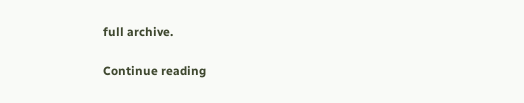full archive.

Continue reading